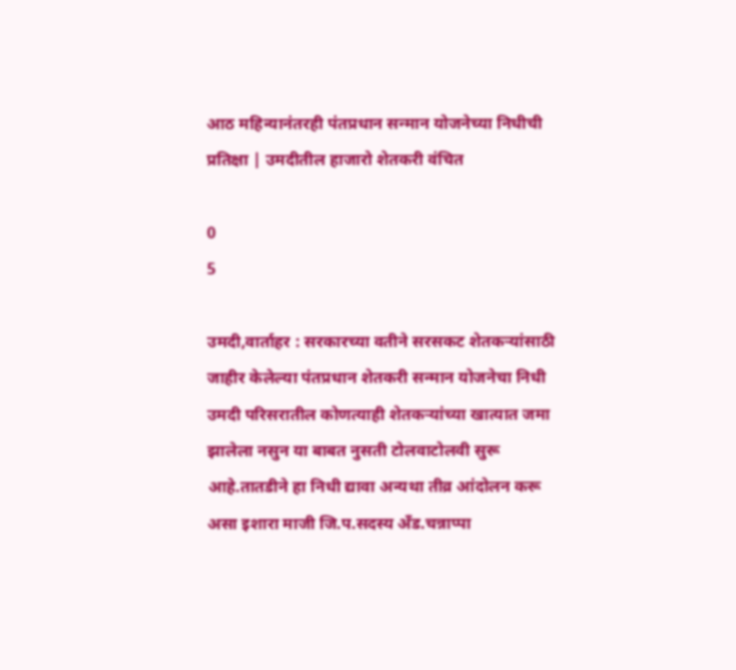आठ महिन्यानंतरही पंतप्रधान सन्मान योजनेच्या निधीची प्रतिक्षा | उमदीतील हाजारो शेतकरी वंचित

0
5

उमदी,वार्ताहर : सरकारच्या वतीने सरसकट शेतकऱ्यांसाठी जाहीर केलेल्या पंतप्रधान शेतकरी सन्मान योजनेचा निधी उमदी परिसरातील कोणत्याही शेतकऱ्यांच्या खात्यात जमा झालेला नसुन या बाबत नुसती टोलवाटोलवी सुरू आहे.तातडीने हा निधी द्यावा अन्यथा तीव्र आंदोलन करू असा इशारा माजी जि.प.सदस्य अँड.चन्नाप्पा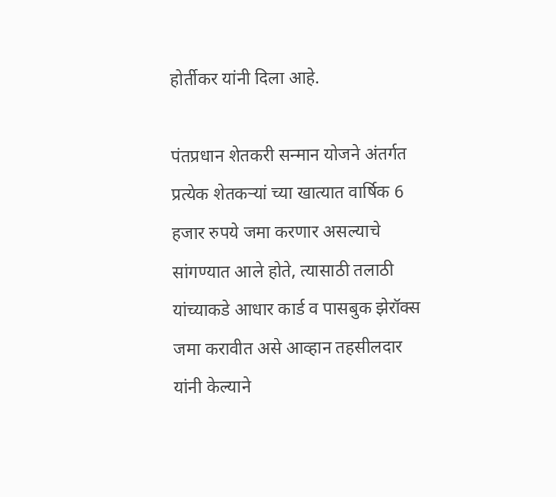होर्तीकर यांनी दिला आहे.

पंतप्रधान शेतकरी सन्मान योजने अंतर्गत प्रत्येक शेतकऱ्यां च्या खात्यात वार्षिक 6 हजार रुपये जमा करणार असल्याचे सांगण्यात आले होते, त्यासाठी तलाठी यांच्याकडे आधार कार्ड व पासबुक झेरॉक्स जमा करावीत असे आव्हान तहसीलदार यांनी केल्याने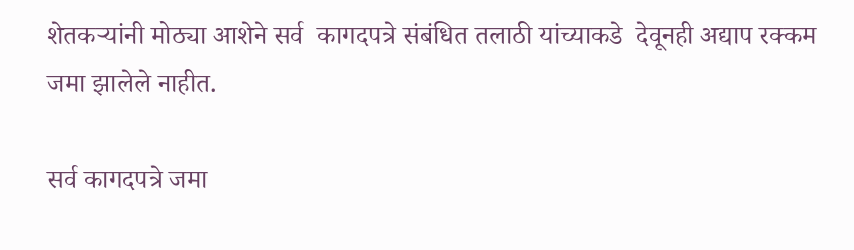शेतकऱ्यांनी मोठ्या आशेने सर्व  कागदपत्रे संबंधित तलाठी यांच्याकडे  देवूनही अद्याप रक्कम जमा झालेले नाहीत.

सर्व कागदपत्रे जमा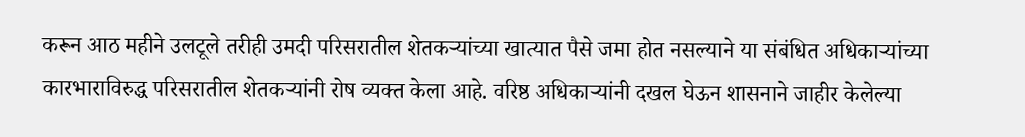करून आठ महीने उलटूले तरीही उमदी परिसरातील शेतकर्‍यांच्या खात्यात पैसे जमा होत नसल्याने या संबंधित अधिकाऱ्यांच्या कारभाराविरुद्ध परिसरातील शेतकऱ्यांनी रोष व्यक्त केला आहे. वरिष्ठ अधिकाऱ्यांनी दखल घेऊन शासनाने जाहीर केलेल्या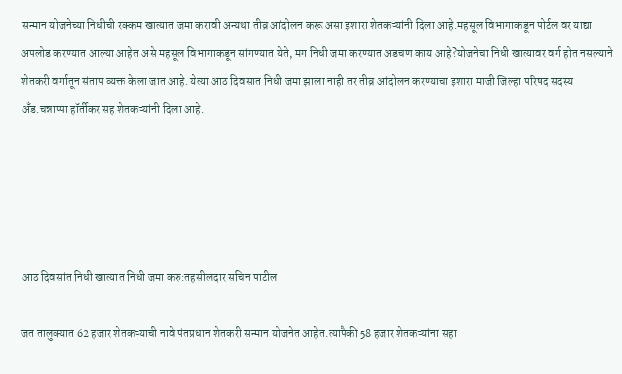सन्मान योजनेच्या निधीची रक्कम खात्यात जमा करावी अन्यथा तीव्र आंदोलन करू असा इशारा शेतकऱ्यांनी दिला आहे.महसूल विभागाकडून पोर्टल वर याद्या अपलोड करण्यात आल्या आहेत असे महसूल विभागाकडून सांगण्यात येते, मग निधी जमा करण्यात अडचण काय आहे?योजनेचा निधी खात्यावर वर्ग होत नसल्याने शेतकरी वर्गातून संताप व्यक्त केला जात आहे. येत्या आठ दिवसात निधी जमा झाला नाही तर तीव्र आंदोलन करण्याचा इशारा माजी जिल्हा परिषद सदस्य अँड.चन्नाप्पा हॉर्तीकर सह शेतकऱ्यांनी दिला आहे.





आठ दिवसांत निधी खात्यात निधी जमा करु:तहसीलदार सचिन पाटील

जत तालुक्‍यात 62 हजार शेतकऱ्याची नावे पंतप्रधान शेतकरी सन्मान योजनेत आहेत.त्यापैकी 58 हजार शेतकऱ्यांना सहा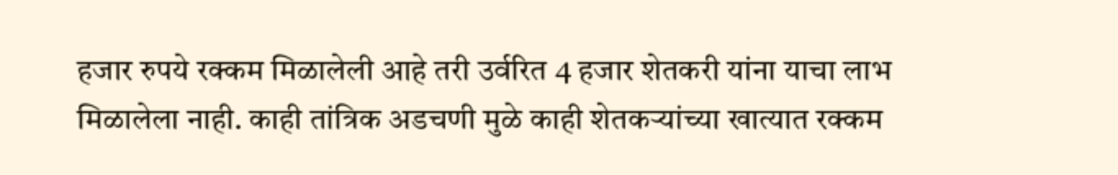हजार रुपये रक्कम मिळालेली आहे तरी उर्वरित 4 हजार शेतकरी यांना याचा लाभ मिळालेला नाही. काही तांत्रिक अडचणी मुळे काही शेतकऱ्यांच्या खात्यात रक्कम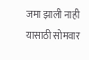जमा झाली नाही  यासाठी सोमवार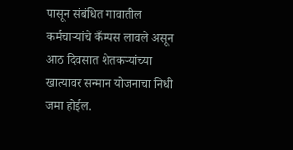पासून संबंधित गावातील कर्मचाऱ्यांचे कँम्पस लावले असून आठ दिवसात शेतकऱ्यांच्या खात्यावर सन्मान योजनाचा निधी जमा होईल.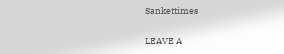Sankettimes

LEAVE A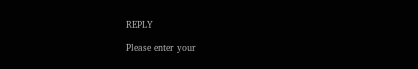REPLY

Please enter your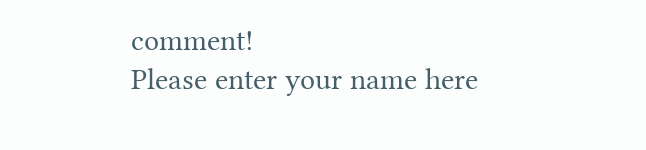comment!
Please enter your name here